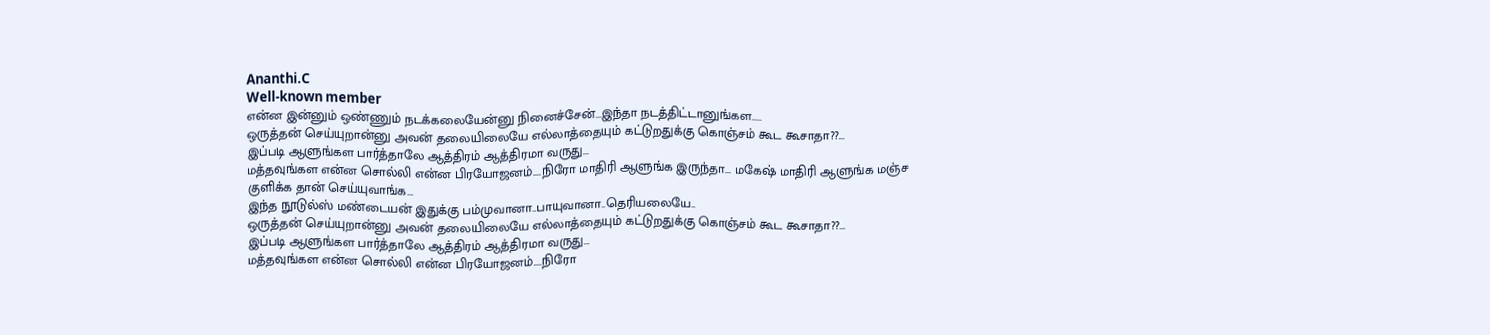Ananthi.C
Well-known member
என்ன இன்னும் ஒண்ணும் நடக்கலையேன்னு நினைச்சேன்...இந்தா நடத்திட்டானுங்கள.....
ஒருத்தன் செய்யுறான்னு அவன் தலையிலையே எல்லாத்தையும் கட்டுறதுக்கு கொஞ்சம் கூட கூசாதா??...
இப்படி ஆளுங்கள பார்த்தாலே ஆத்திரம் ஆத்திரமா வருது...
மத்தவுங்கள என்ன சொல்லி என்ன பிரயோஜனம்....நிரோ மாதிரி ஆளுங்க இருந்தா... மகேஷ் மாதிரி ஆளுங்க மஞ்ச குளிக்க தான் செய்யுவாங்க...
இந்த நூடுல்ஸ் மண்டையன் இதுக்கு பம்முவானா..பாயுவானா..தெரியலையே..
ஒருத்தன் செய்யுறான்னு அவன் தலையிலையே எல்லாத்தையும் கட்டுறதுக்கு கொஞ்சம் கூட கூசாதா??...
இப்படி ஆளுங்கள பார்த்தாலே ஆத்திரம் ஆத்திரமா வருது...
மத்தவுங்கள என்ன சொல்லி என்ன பிரயோஜனம்....நிரோ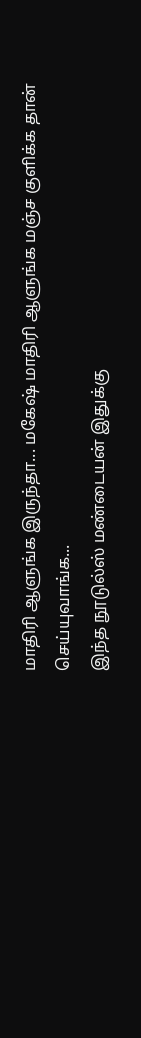மாதிரி ஆளுங்க இருந்தா... மகேஷ் மாதிரி ஆளுங்க மஞ்ச குளிக்க தான் செய்யுவாங்க...
இந்த நூடுல்ஸ் மண்டையன் இதுக்கு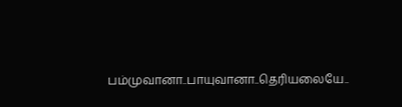பம்முவானா..பாயுவானா..தெரியலையே..